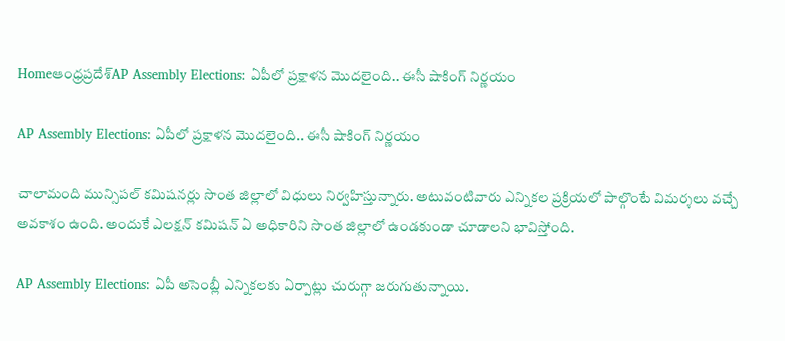Homeఆంధ్రప్రదేశ్‌AP Assembly Elections: ఏపీలో ప్రక్షాళన మొదలైంది.. ఈసీ షాకింగ్ నిర్ణయం

AP Assembly Elections: ఏపీలో ప్రక్షాళన మొదలైంది.. ఈసీ షాకింగ్ నిర్ణయం

చాలామంది మున్సిపల్ కమిషనర్లు సొంత జిల్లాలో విధులు నిర్వహిస్తున్నారు. అటువంటివారు ఎన్నికల ప్రక్రియలో పాల్గొంటే విమర్శలు వచ్చే అవకాశం ఉంది. అందుకే ఎలక్షన్ కమిషన్ ఏ అధికారిని సొంత జిల్లాలో ఉండకుండా చూడాలని భావిస్తోంది.

AP Assembly Elections: ఏపీ అసెంబ్లీ ఎన్నికలకు ఏర్పాట్లు చురుగ్గా జరుగుతున్నాయి.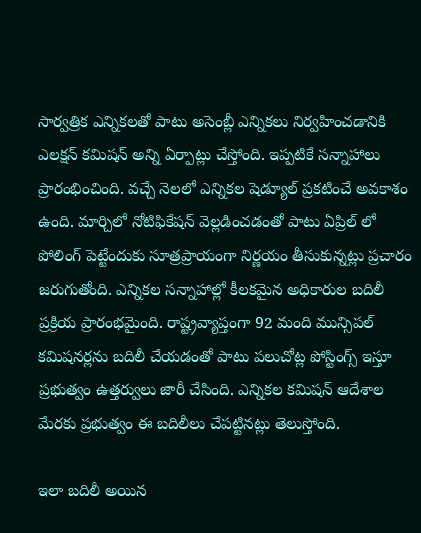సార్వత్రిక ఎన్నికలతో పాటు అసెంబ్లీ ఎన్నికలు నిర్వహించడానికి ఎలక్షన్ కమిషన్ అన్ని ఏర్పాట్లు చేస్తోంది. ఇప్పటికే సన్నాహాలు ప్రారంభించింది. వచ్చే నెలలో ఎన్నికల షెడ్యూల్ ప్రకటించే అవకాశం ఉంది. మార్చిలో నోటిఫికేషన్ వెల్లడించడంతో పాటు ఏప్రిల్ లో పోలింగ్ పెట్టేందుకు సూత్రప్రాయంగా నిర్ణయం తీసుకున్నట్లు ప్రచారం జరుగుతోంది. ఎన్నికల సన్నాహాల్లో కీలకమైన అధికారుల బదిలీ ప్రక్రియ ప్రారంభమైంది. రాష్ట్రవ్యాప్తంగా 92 మంది మున్సిపల్ కమిషనర్లను బదిలీ చేయడంతో పాటు పలుచోట్ల పోస్టింగ్స్ ఇస్తూ ప్రభుత్వం ఉత్తర్వులు జారీ చేసింది. ఎన్నికల కమిషన్ ఆదేశాల మేరకు ప్రభుత్వం ఈ బదిలీలు చేపట్టినట్లు తెలుస్తోంది.

ఇలా బదిలీ అయిన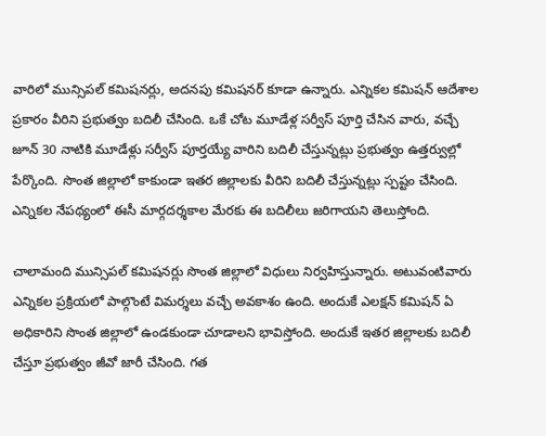వారిలో మున్సిపల్ కమిషనర్లు, అదనపు కమిషనర్ కూడా ఉన్నారు. ఎన్నికల కమిషన్ ఆదేశాల ప్రకారం వీరిని ప్రభుత్వం బదిలీ చేసింది. ఒకే చోట మూడేళ్ల సర్వీస్ పూర్తి చేసిన వారు, వచ్చే జూన్ 30 నాటికి మూడేళ్లు సర్వీస్ పూర్తయ్యే వారిని బదిలీ చేస్తున్నట్లు ప్రభుత్వం ఉత్తర్వుల్లో పేర్కొంది. సొంత జిల్లాలో కాకుండా ఇతర జిల్లాలకు వీరిని బదిలీ చేస్తున్నట్లు స్పష్టం చేసింది. ఎన్నికల నేపథ్యంలో ఈసీ మార్గదర్శకాల మేరకు ఈ బదిలీలు జరిగాయని తెలుస్తోంది.

చాలామంది మున్సిపల్ కమిషనర్లు సొంత జిల్లాలో విధులు నిర్వహిస్తున్నారు. అటువంటివారు ఎన్నికల ప్రక్రియలో పాల్గొంటే విమర్శలు వచ్చే అవకాశం ఉంది. అందుకే ఎలక్షన్ కమిషన్ ఏ అధికారిని సొంత జిల్లాలో ఉండకుండా చూడాలని భావిస్తోంది. అందుకే ఇతర జిల్లాలకు బదిలీ చేస్తూ ప్రభుత్వం జీవో జారీ చేసింది. గత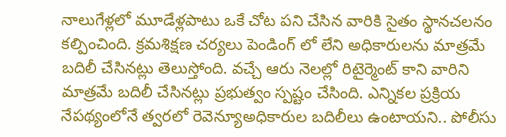నాలుగేళ్లలో మూడేళ్లపాటు ఒకే చోట పని చేసిన వారికి సైతం స్థానచలనం కల్పించింది. క్రమశిక్షణ చర్యలు పెండింగ్ లో లేని అధికారులను మాత్రమే బదిలీ చేసినట్లు తెలుస్తోంది. వచ్చే ఆరు నెలల్లో రిటైర్మెంట్ కాని వారిని మాత్రమే బదిలీ చేసినట్లు ప్రభుత్వం స్పష్టం చేసింది. ఎన్నికల ప్రక్రియ నేపథ్యంలోనే త్వరలో రెవెన్యూఅధికారుల బదిలీలు ఉంటాయని.. పోలీసు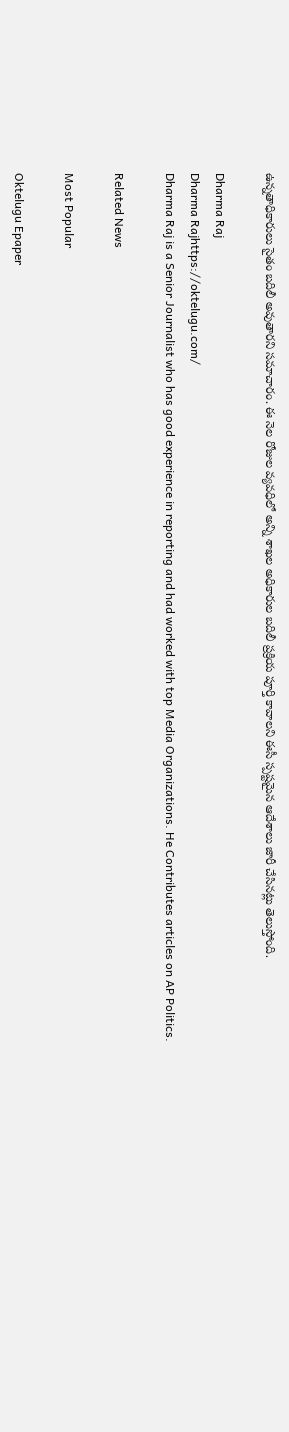ఉన్నతాధికారులు సైతం బదిలీ అవుతారని సమాచారం. ఈ నెల రోజుల వ్యవధిలో అన్ని శాఖల అధికారుల బదిలీ ప్రక్రియ పూర్తి కావాలని ఈసీ స్పష్టమైన ఆదేశాలు జారీ చేసినట్లు తెలుస్తోంది.

Dharma Raj
Dharma Rajhttps://oktelugu.com/
Dharma Raj is a Senior Journalist who has good experience in reporting and had worked with top Media Organizations. He Contributes articles on AP Politics.

Related News

Most Popular

Oktelugu Epaper